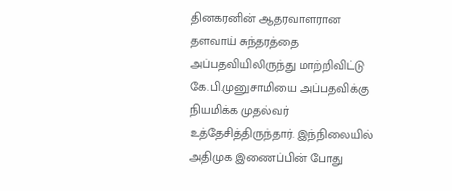தினகரனின் ஆதரவாளரான தளவாய் சுந்தரத்தை அப்பதவியிலிருந்து மாற்றிவிட்டு கே.பி.முனுசாமியை அப்பதவிக்கு நியமிக்க முதல்வர் உத்தேசித்திருந்தார். இந்நிலையில் அதிமுக இணைப்பின் போது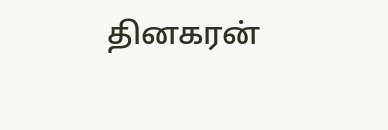தினகரன்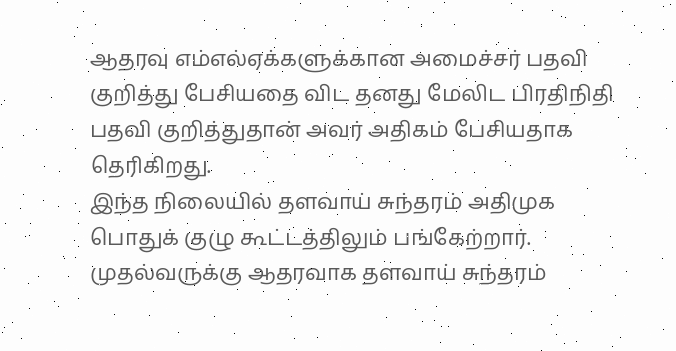ஆதரவு எம்எல்ஏக்களுக்கான அமைச்சர் பதவி குறித்து பேசியதை விட தனது மேலிட பிரதிநிதி பதவி குறித்துதான் அவர் அதிகம் பேசியதாக தெரிகிறது.
இந்த நிலையில் தளவாய் சுந்தரம் அதிமுக பொதுக் குழு கூட்டத்திலும் பங்கேற்றார். முதல்வருக்கு ஆதரவாக தளவாய் சுந்தரம்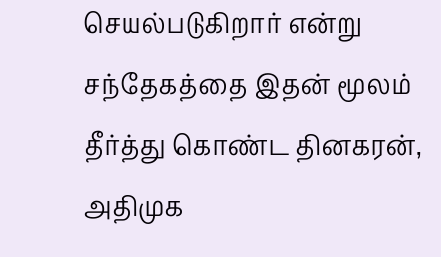செயல்படுகிறார் என்று சந்தேகத்தை இதன் மூலம் தீர்த்து கொண்ட தினகரன், அதிமுக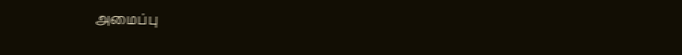அமைப்பு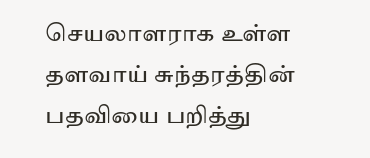செயலாளராக உள்ள தளவாய் சுந்தரத்தின் பதவியை பறித்து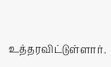உத்தரவிட்டுள்ளார்.